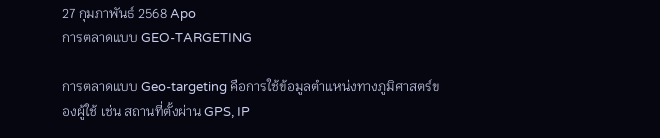27 กุมภาพันธ์ 2568 Apo
การตลาดแบบ GEO-TARGETING

การตลาดแบบ Geo-targeting คือการใช้ข้อมูลตำแหน่งทางภูมิศาสตร์ของผู้ใช้ เช่น สถานที่ตั้งผ่าน GPS, IP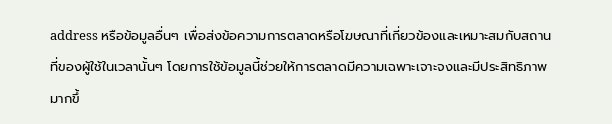address หรือข้อมูลอื่นๆ เพื่อส่งข้อความการตลาดหรือโฆษณาที่เกี่ยวข้องและเหมาะสมกับสถานที่ของผู้ใช้ในเวลานั้นๆ โดยการใช้ข้อมูลนี้ช่วยให้การตลาดมีความเฉพาะเจาะจงและมีประสิทธิภาพมากขึ้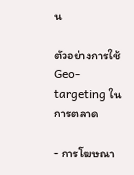น

ตัวอย่างการใช้ Geo-targeting ในการตลาด

- การโฆษณา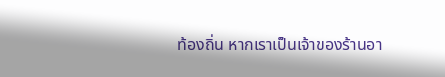ท้องถิ่น หากเราเป็นเจ้าของร้านอา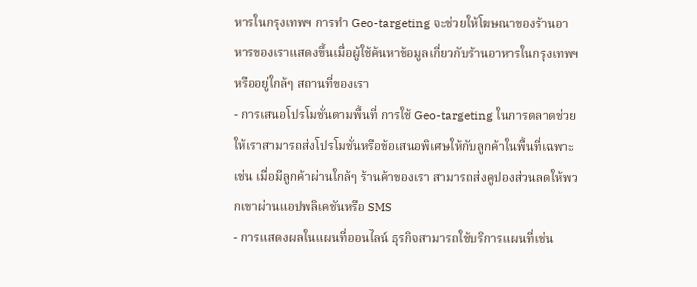หารในกรุงเทพฯ การทำ Geo-targeting จะช่วยให้โฆษณาของร้านอาหารของเราแสดงขึ้นเมื่อผู้ใช้ค้นหาข้อมูลเกี่ยวกับร้านอาหารในกรุงเทพฯ หรืออยู่ใกล้ๆ สถานที่ของเรา
- การเสนอโปรโมชั่นตามพื้นที่ การใช้ Geo-targeting ในการตลาดช่วยให้เราสามารถส่งโปรโมชั่นหรือข้อเสนอพิเศษให้กับลูกค้าในพื้นที่เฉพาะ เช่น เมื่อมีลูกค้าผ่านใกล้ๆ ร้านค้าของเรา สามารถส่งคูปองส่วนลดให้พวกเขาผ่านแอปพลิเคชันหรือ SMS
- การแสดงผลในแผนที่ออนไลน์ ธุรกิจสามารถใช้บริการแผนที่เช่น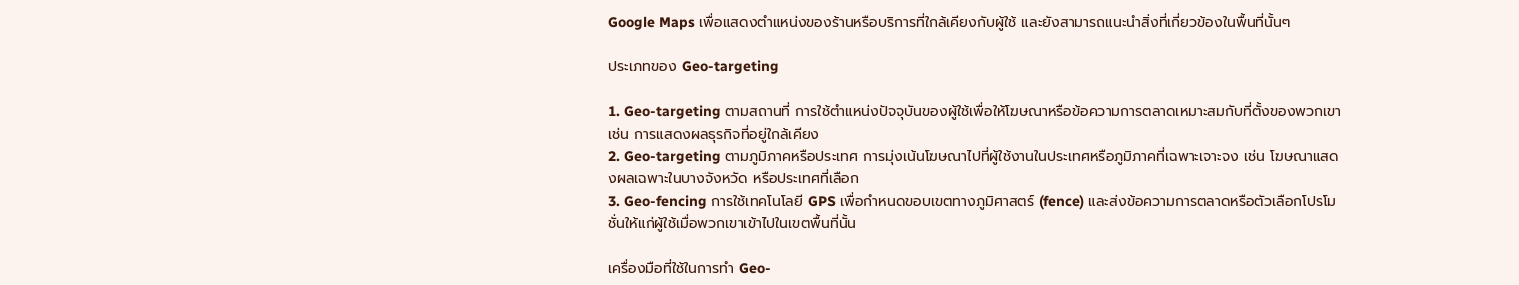Google Maps เพื่อแสดงตำแหน่งของร้านหรือบริการที่ใกล้เคียงกับผู้ใช้ และยังสามารถแนะนำสิ่งที่เกี่ยวข้องในพื้นที่นั้นๆ

ประเภทของ Geo-targeting

1. Geo-targeting ตามสถานที่ การใช้ตำแหน่งปัจจุบันของผู้ใช้เพื่อให้โฆษณาหรือข้อความการตลาดเหมาะสมกับที่ตั้งของพวกเขา เช่น การแสดงผลธุรกิจที่อยู่ใกล้เคียง
2. Geo-targeting ตามภูมิภาคหรือประเทศ การมุ่งเน้นโฆษณาไปที่ผู้ใช้งานในประเทศหรือภูมิภาคที่เฉพาะเจาะจง เช่น โฆษณาแสดงผลเฉพาะในบางจังหวัด หรือประเทศที่เลือก
3. Geo-fencing การใช้เทคโนโลยี GPS เพื่อกำหนดขอบเขตทางภูมิศาสตร์ (fence) และส่งข้อความการตลาดหรือตัวเลือกโปรโมชั่นให้แก่ผู้ใช้เมื่อพวกเขาเข้าไปในเขตพื้นที่นั้น

เครื่องมือที่ใช้ในการทำ Geo-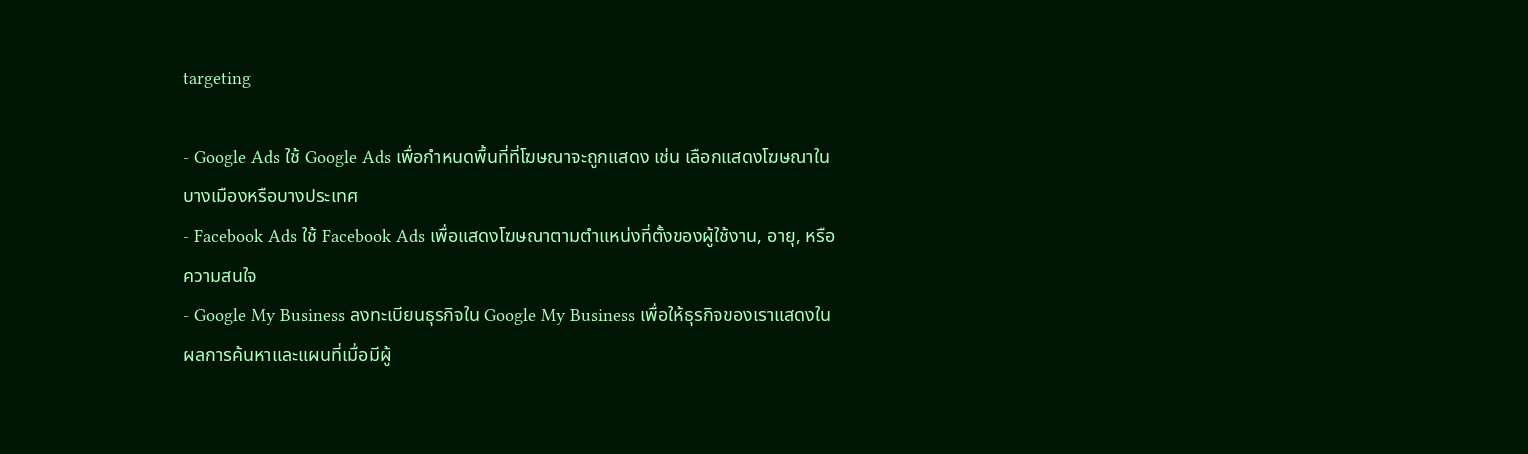targeting

- Google Ads ใช้ Google Ads เพื่อกำหนดพื้นที่ที่โฆษณาจะถูกแสดง เช่น เลือกแสดงโฆษณาในบางเมืองหรือบางประเทศ
- Facebook Ads ใช้ Facebook Ads เพื่อแสดงโฆษณาตามตำแหน่งที่ตั้งของผู้ใช้งาน, อายุ, หรือความสนใจ
- Google My Business ลงทะเบียนธุรกิจใน Google My Business เพื่อให้ธุรกิจของเราแสดงในผลการค้นหาและแผนที่เมื่อมีผู้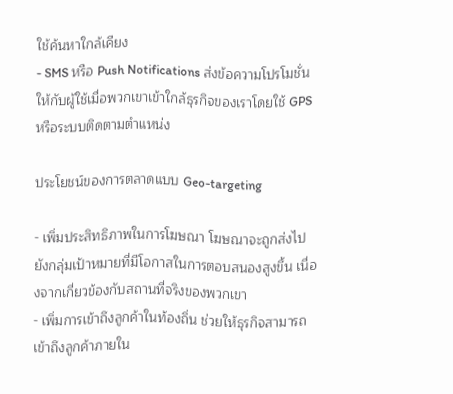ใช้ค้นหาใกล้เคียง
- SMS หรือ Push Notifications ส่งข้อความโปรโมชั่นให้กับผู้ใช้เมื่อพวกเขาเข้าใกล้ธุรกิจของเราโดยใช้ GPS หรือระบบติดตามตำแหน่ง

ประโยชน์ของการตลาดแบบ Geo-targeting

- เพิ่มประสิทธิภาพในการโฆษณา โฆษณาจะถูกส่งไปยังกลุ่มเป้าหมายที่มีโอกาสในการตอบสนองสูงขึ้น เนื่องจากเกี่ยวข้องกับสถานที่จริงของพวกเขา
- เพิ่มการเข้าถึงลูกค้าในท้องถิ่น ช่วยให้ธุรกิจสามารถเข้าถึงลูกค้าภายใน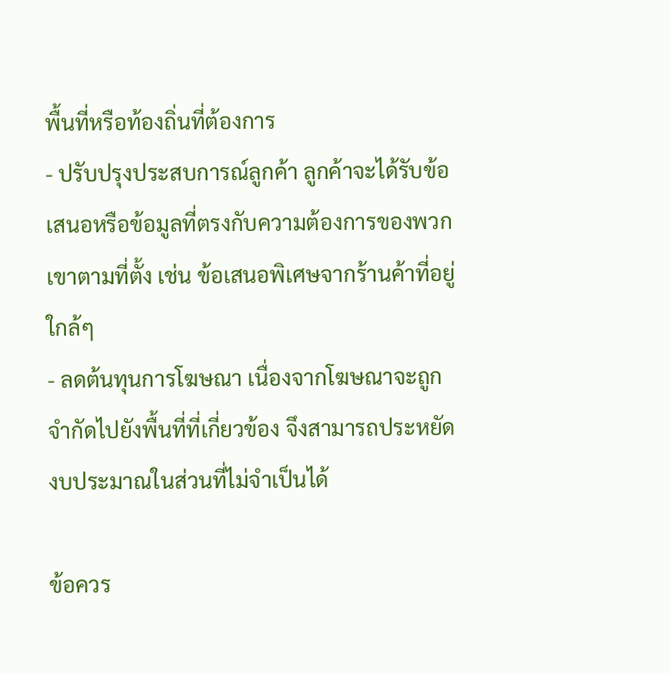พื้นที่หรือท้องถิ่นที่ต้องการ
- ปรับปรุงประสบการณ์ลูกค้า ลูกค้าจะได้รับข้อเสนอหรือข้อมูลที่ตรงกับความต้องการของพวกเขาตามที่ตั้ง เช่น ข้อเสนอพิเศษจากร้านค้าที่อยู่ใกล้ๆ
- ลดต้นทุนการโฆษณา เนื่องจากโฆษณาจะถูกจำกัดไปยังพื้นที่ที่เกี่ยวข้อง จึงสามารถประหยัดงบประมาณในส่วนที่ไม่จำเป็นได้

ข้อควร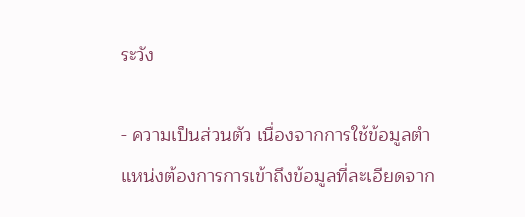ระวัง

- ความเป็นส่วนตัว เนื่องจากการใช้ข้อมูลตำแหน่งต้องการการเข้าถึงข้อมูลที่ละเอียดจาก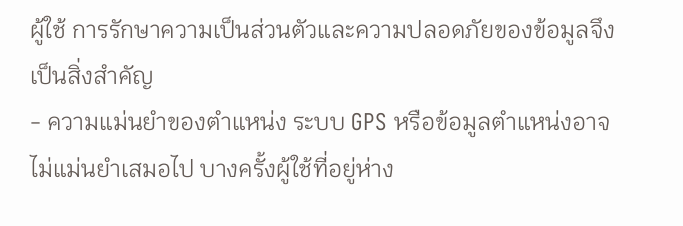ผู้ใช้ การรักษาความเป็นส่วนตัวและความปลอดภัยของข้อมูลจึงเป็นสิ่งสำคัญ
- ความแม่นยำของตำแหน่ง ระบบ GPS หรือข้อมูลตำแหน่งอาจไม่แม่นยำเสมอไป บางครั้งผู้ใช้ที่อยู่ห่าง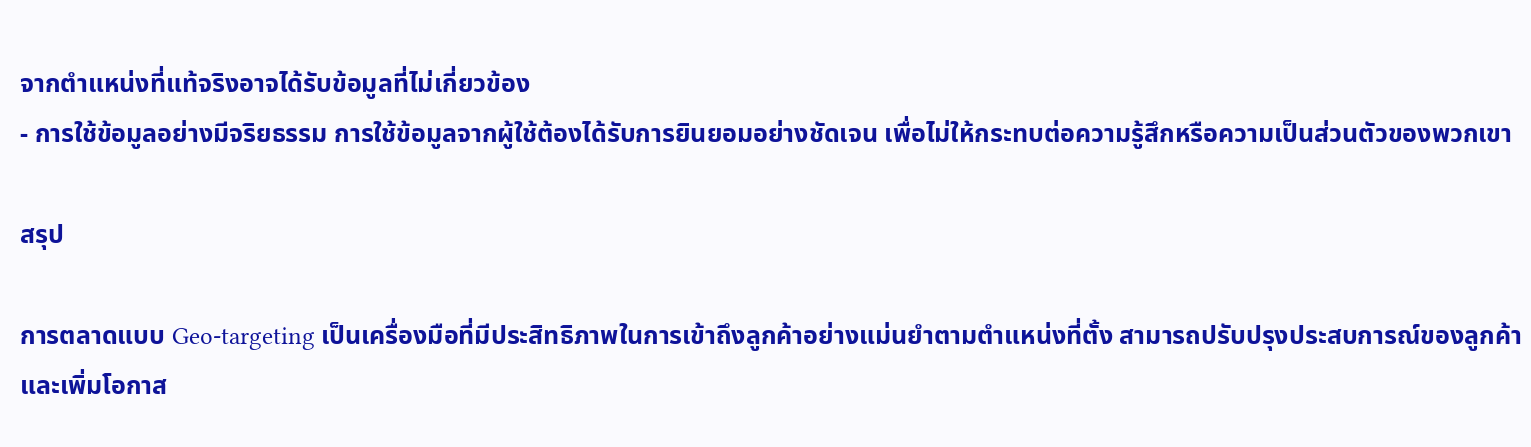จากตำแหน่งที่แท้จริงอาจได้รับข้อมูลที่ไม่เกี่ยวข้อง
- การใช้ข้อมูลอย่างมีจริยธรรม การใช้ข้อมูลจากผู้ใช้ต้องได้รับการยินยอมอย่างชัดเจน เพื่อไม่ให้กระทบต่อความรู้สึกหรือความเป็นส่วนตัวของพวกเขา

สรุป

การตลาดแบบ Geo-targeting เป็นเครื่องมือที่มีประสิทธิภาพในการเข้าถึงลูกค้าอย่างแม่นยำตามตำแหน่งที่ตั้ง สามารถปรับปรุงประสบการณ์ของลูกค้าและเพิ่มโอกาส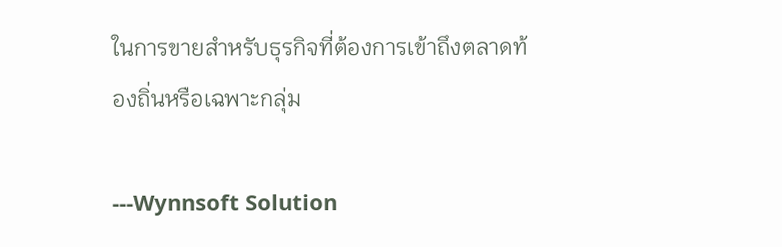ในการขายสำหรับธุรกิจที่ต้องการเข้าถึงตลาดท้องถิ่นหรือเฉพาะกลุ่ม

---Wynnsoft Solution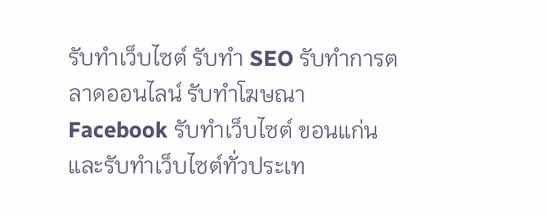รับทำเว็บไซต์ รับทำ SEO รับทำการตลาดออนไลน์ รับทำโฆษณา Facebook รับทำเว็บไซต์ ขอนแก่น และรับทำเว็บไซต์ทั่วประเท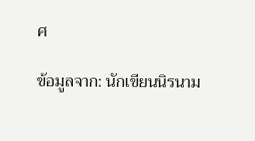ศ

ข้อมูลจาก: นักเขียนนิรนาม